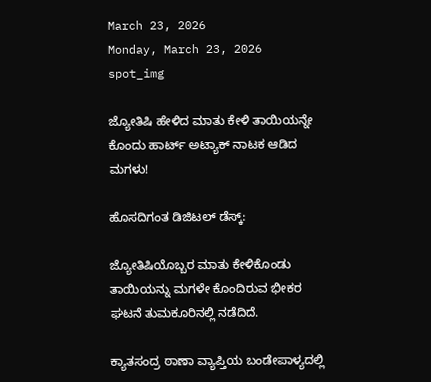March 23, 2026
Monday, March 23, 2026
spot_img

ಜ್ಯೋತಿಷಿ ಹೇಳಿದ ಮಾತು ಕೇಳಿ ತಾಯಿಯನ್ನೇ ಕೊಂದು ಹಾರ್ಟ್‌ ಅಟ್ಯಾಕ್‌ ನಾಟಕ ಆಡಿದ ಮಗಳು!

ಹೊಸದಿಗಂತ ಡಿಜಿಟಲ್‌ ಡೆಸ್ಕ್‌:

ಜ್ಯೋತಿಷಿಯೊಬ್ಬರ ಮಾತು ಕೇಳಿಕೊಂಡು ತಾಯಿಯನ್ನು ಮಗಳೇ ಕೊಂದಿರುವ ಭೀಕರ ಘಟನೆ ತುಮಕೂರಿನಲ್ಲಿ ನಡೆದಿದೆ.

ಕ್ಯಾತಸಂದ್ರ ಠಾಣಾ ವ್ಯಾಪ್ತಿಯ ಬಂಡೇಪಾಳ್ಯದಲ್ಲಿ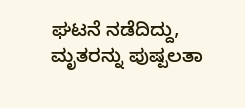ಘಟನೆ ನಡೆದಿದ್ದು, ಮೃತರನ್ನು ಪುಷ್ಪಲತಾ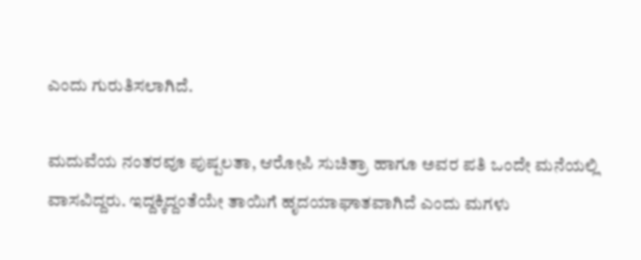ಎಂದು ಗುರುತಿಸಲಾಗಿದೆ.

ಮದುವೆಯ ನಂತರವೂ ಪುಷ್ಪಲತಾ, ಆರೋಪಿ ಸುಚಿತ್ರಾ ಹಾಗೂ ಅವರ ಪತಿ ಒಂದೇ ಮನೆಯಲ್ಲಿ ವಾಸವಿದ್ದರು. ಇದ್ದಕ್ಕಿದ್ದಂತೆಯೇ ತಾಯಿಗೆ ಹೃದಯಾಘಾತವಾಗಿದೆ ಎಂದು ಮಗಳು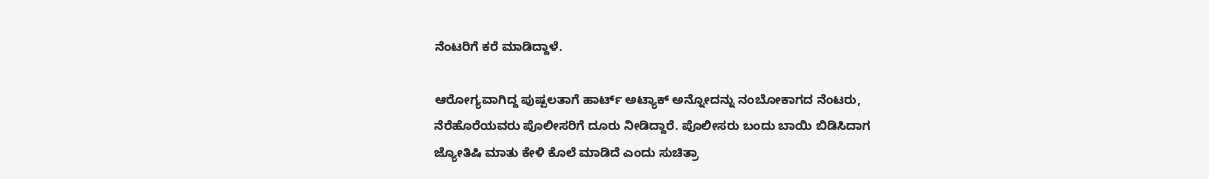ನೆಂಟರಿಗೆ ಕರೆ ಮಾಡಿದ್ದಾಳೆ.

ಆರೋಗ್ಯವಾಗಿದ್ದ ಪುಷ್ಪಲತಾಗೆ ಹಾರ್ಟ್‌ ಅಟ್ಯಾಕ್‌ ಅನ್ನೋದನ್ನು ನಂಬೋಕಾಗದ ನೆಂಟರು, ನೆರೆಹೊರೆಯವರು ಪೊಲೀಸರಿಗೆ ದೂರು ನೀಡಿದ್ದಾರೆ. ಪೊಲೀಸರು ಬಂದು ಬಾಯಿ ಬಿಡಿಸಿದಾಗ ಜ್ಯೋತಿಷಿ ಮಾತು ಕೇಳಿ ಕೊಲೆ ಮಾಡಿದೆ ಎಂದು ಸುಚಿತ್ರಾ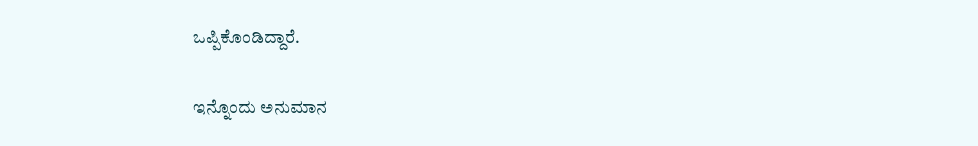ಒಪ್ಪಿಕೊಂಡಿದ್ದಾರೆ.

ಇನ್ನೊಂದು ಅನುಮಾನ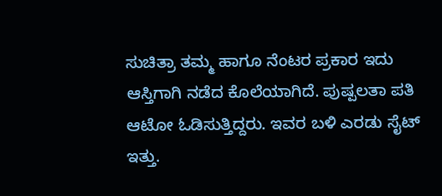ಸುಚಿತ್ರಾ ತಮ್ಮ ಹಾಗೂ ನೆಂಟರ ಪ್ರಕಾರ ಇದು ಆಸ್ತಿಗಾಗಿ ನಡೆದ ಕೊಲೆಯಾಗಿದೆ. ಪುಷ್ಪಲತಾ ಪತಿ ಆಟೋ ಓಡಿಸುತ್ತಿದ್ದರು. ಇವರ ಬಳಿ ಎರಡು ಸೈಟ್‌ ಇತ್ತು.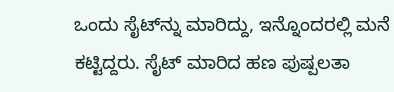ಒಂದು ಸೈಟ್‌ನ್ನು ಮಾರಿದ್ದು, ಇನ್ನೊಂದರಲ್ಲಿ ಮನೆ ಕಟ್ಟಿದ್ದರು. ಸೈಟ್‌ ಮಾರಿದ ಹಣ ಪುಷ್ಪಲತಾ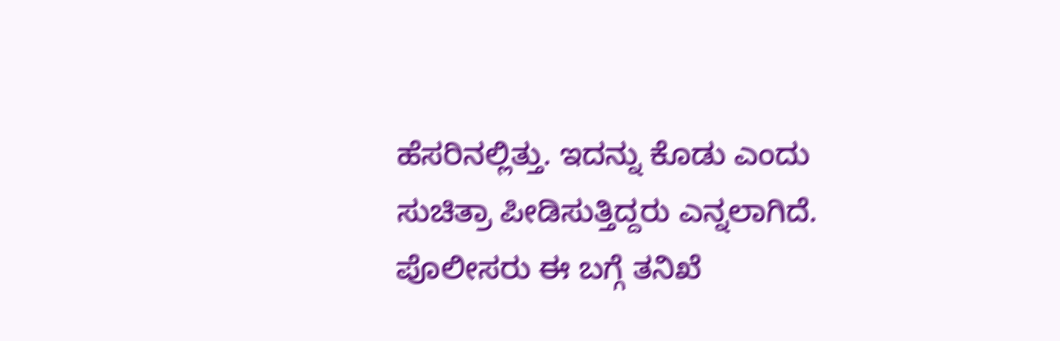ಹೆಸರಿನಲ್ಲಿತ್ತು. ಇದನ್ನು ಕೊಡು ಎಂದು ಸುಚಿತ್ರಾ ಪೀಡಿಸುತ್ತಿದ್ದರು ಎನ್ನಲಾಗಿದೆ. ಪೊಲೀಸರು ಈ ಬಗ್ಗೆ ತನಿಖೆ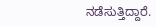ನಡೆಸುತ್ತಿದ್ದಾರೆ.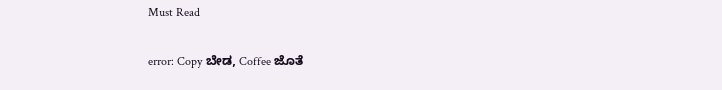Must Read

error: Copy ಬೇಡ, Coffee ಜೊತೆ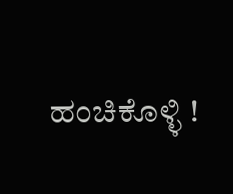ಹಂಚಿಕೊಳ್ಳಿ !